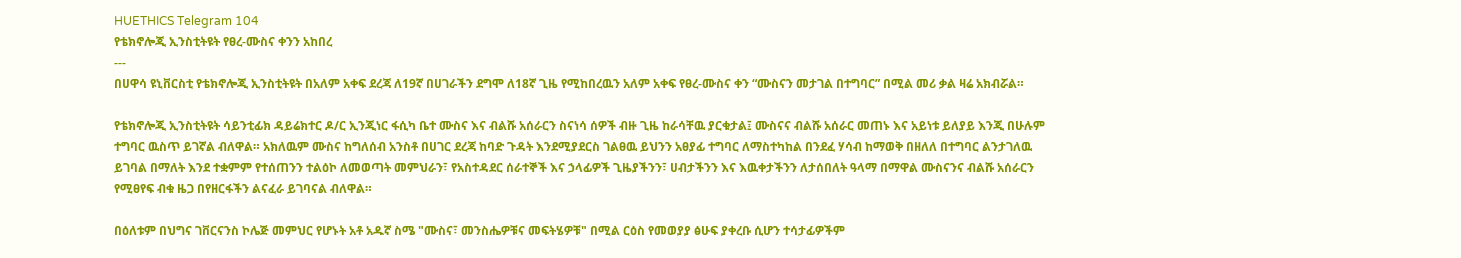HUETHICS Telegram 104
የቴክኖሎጂ ኢንስቲትዩት የፀረ-ሙስና ቀንን አከበረ
---
በሀዋሳ ዩኒቨርስቲ የቴክኖሎጂ ኢንስቲትዩት በአለም አቀፍ ደረጃ ለ19ኛ በሀገራችን ደግሞ ለ18ኛ ጊዜ የሚከበረዉን አለም አቀፍ የፀረ-ሙስና ቀን “ሙስናን መታገል በተግባር” በሚል መሪ ቃል ዛሬ አክብሯል።

የቴክኖሎጂ ኢንስቲትዩት ሳይንቲፊክ ዳይሬክተር ዶ/ር ኢንጂነር ፋሲካ ቤተ ሙስና እና ብልሹ አሰራርን ስናነሳ ሰዎች ብዙ ጊዜ ከራሳቸዉ ያርቁታል፤ ሙስናና ብልሹ አሰራር መጠኑ እና አይነቱ ይለያይ እንጂ በሁሉም ተግባር ዉስጥ ይገኛል ብለዋል። አክለዉም ሙስና ከግለሰብ አንስቶ በሀገር ደረጃ ከባድ ጉዳት እንደሚያደርስ ገልፀዉ ይህንን አፀያፊ ተግባር ለማስተካከል በንደፈ ሃሳብ ከማወቅ በዘለለ በተግባር ልንታገለዉ ይገባል በማለት እንደ ተቋምም የተሰጠንን ተልዕኮ ለመወጣት መምህራን፣ የአስተዳደር ሰራተኞች እና ኃላፊዎች ጊዜያችንን፣ ሀብታችንን እና እዉቀታችንን ለታሰበለት ዓላማ በማዋል ሙስናንና ብልሹ አሰራርን የሚፀየፍ ብቁ ዜጋ በየዘርፋችን ልናፈራ ይገባናል ብለዋል።

በዕለቱም በህግና ገቨርናንስ ኮሌጅ መምህር የሆኑት አቶ አዱኛ ስሜ "ሙስና፣ መንስሔዎቹና መፍትሄዎቹ" በሚል ርዕስ የመወያያ ፅሁፍ ያቀረቡ ሲሆን ተሳታፊዎችም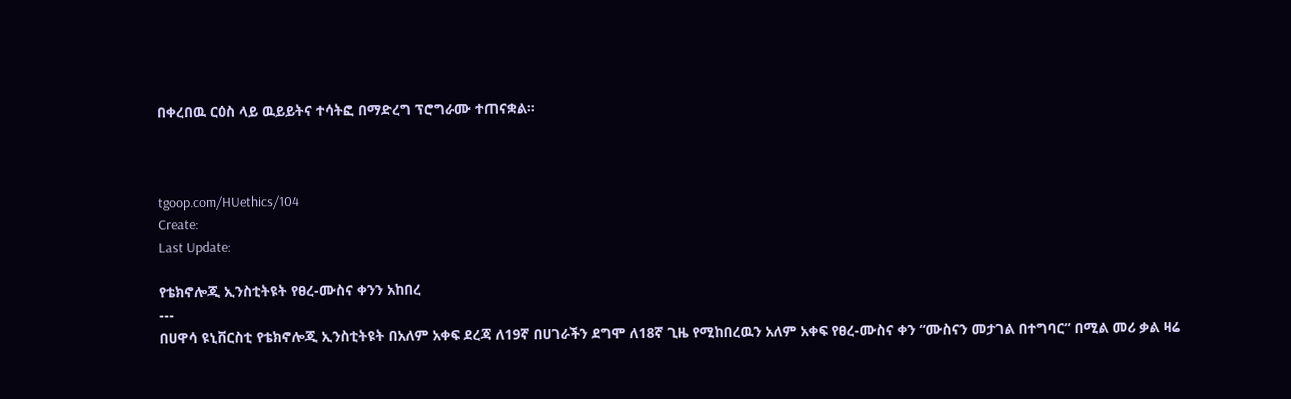በቀረበዉ ርዕስ ላይ ዉይይትና ተሳትፎ በማድረግ ፕሮግራሙ ተጠናቋል።



tgoop.com/HUethics/104
Create:
Last Update:

የቴክኖሎጂ ኢንስቲትዩት የፀረ-ሙስና ቀንን አከበረ
---
በሀዋሳ ዩኒቨርስቲ የቴክኖሎጂ ኢንስቲትዩት በአለም አቀፍ ደረጃ ለ19ኛ በሀገራችን ደግሞ ለ18ኛ ጊዜ የሚከበረዉን አለም አቀፍ የፀረ-ሙስና ቀን “ሙስናን መታገል በተግባር” በሚል መሪ ቃል ዛሬ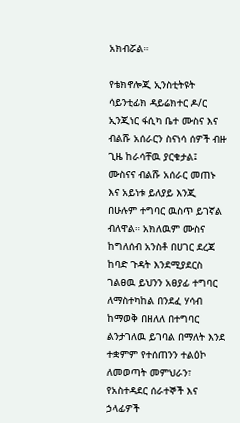አክብሯል።

የቴክኖሎጂ ኢንስቲትዩት ሳይንቲፊክ ዳይሬክተር ዶ/ር ኢንጂነር ፋሲካ ቤተ ሙስና እና ብልሹ አሰራርን ስናነሳ ሰዎች ብዙ ጊዜ ከራሳቸዉ ያርቁታል፤ ሙስናና ብልሹ አሰራር መጠኑ እና አይነቱ ይለያይ እንጂ በሁሉም ተግባር ዉስጥ ይገኛል ብለዋል። አክለዉም ሙስና ከግለሰብ አንስቶ በሀገር ደረጃ ከባድ ጉዳት እንደሚያደርስ ገልፀዉ ይህንን አፀያፊ ተግባር ለማስተካከል በንደፈ ሃሳብ ከማወቅ በዘለለ በተግባር ልንታገለዉ ይገባል በማለት እንደ ተቋምም የተሰጠንን ተልዕኮ ለመወጣት መምህራን፣ የአስተዳደር ሰራተኞች እና ኃላፊዎች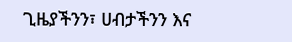ጊዜያችንን፣ ሀብታችንን እና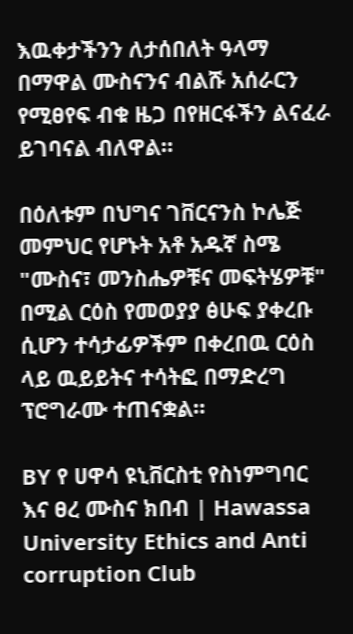እዉቀታችንን ለታሰበለት ዓላማ በማዋል ሙስናንና ብልሹ አሰራርን የሚፀየፍ ብቁ ዜጋ በየዘርፋችን ልናፈራ ይገባናል ብለዋል።

በዕለቱም በህግና ገቨርናንስ ኮሌጅ መምህር የሆኑት አቶ አዱኛ ስሜ "ሙስና፣ መንስሔዎቹና መፍትሄዎቹ" በሚል ርዕስ የመወያያ ፅሁፍ ያቀረቡ ሲሆን ተሳታፊዎችም በቀረበዉ ርዕስ ላይ ዉይይትና ተሳትፎ በማድረግ ፕሮግራሙ ተጠናቋል።

BY የ ሀዋሳ ዩኒቨርስቲ የስነምግባር እና ፀረ ሙስና ክበብ | Hawassa University Ethics and Anti corruption Club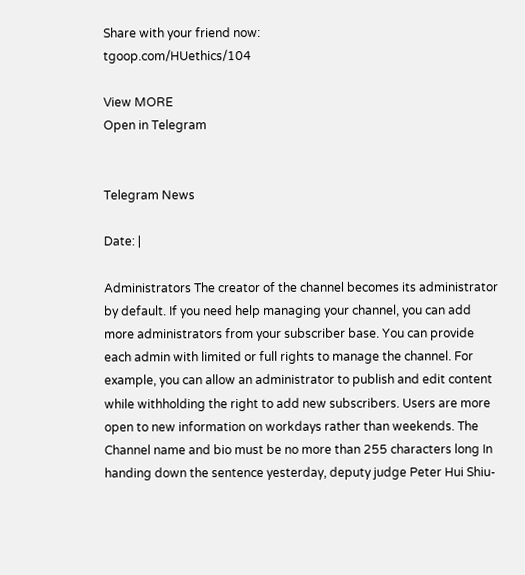Share with your friend now:
tgoop.com/HUethics/104

View MORE
Open in Telegram


Telegram News

Date: |

Administrators The creator of the channel becomes its administrator by default. If you need help managing your channel, you can add more administrators from your subscriber base. You can provide each admin with limited or full rights to manage the channel. For example, you can allow an administrator to publish and edit content while withholding the right to add new subscribers. Users are more open to new information on workdays rather than weekends. The Channel name and bio must be no more than 255 characters long In handing down the sentence yesterday, deputy judge Peter Hui Shiu-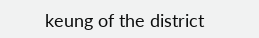keung of the district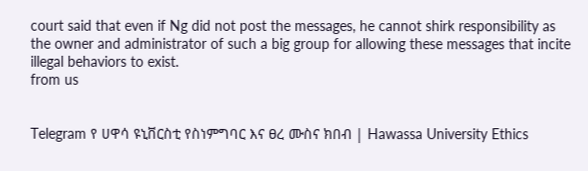court said that even if Ng did not post the messages, he cannot shirk responsibility as the owner and administrator of such a big group for allowing these messages that incite illegal behaviors to exist.
from us


Telegram የ ሀዋሳ ዩኒቨርስቲ የስነምግባር እና ፀረ ሙስና ክበብ | Hawassa University Ethics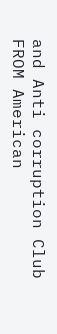and Anti corruption Club
FROM American